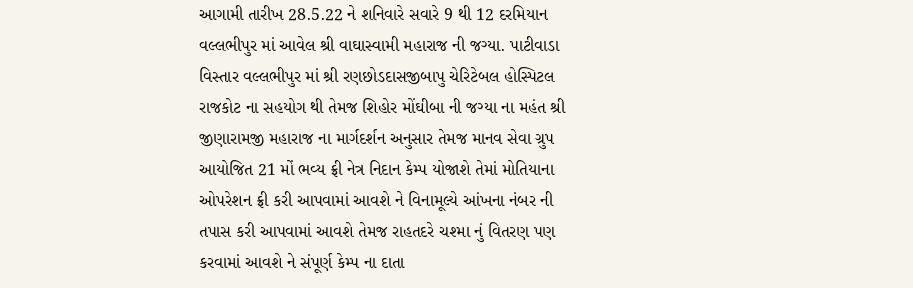આગામી તારીખ 28.5.22 ને શનિવારે સવારે 9 થી 12 દરમિયાન વલ્લભીપુર માં આવેલ શ્રી વાઘાસ્વામી મહારાજ ની જગ્યા. પાટીવાડા વિસ્તાર વલ્લભીપુર માં શ્રી રણછોડદાસજીબાપુ ચેરિટેબલ હોસ્પિટલ રાજકોટ ના સહયોગ થી તેમજ શિહોર મોંઘીબા ની જગ્યા ના મહંત શ્રી જીણારામજી મહારાજ ના માર્ગદર્શન અનુસાર તેમજ માનવ સેવા ગ્રુપ આયોજિત 21 મોં ભવ્ય ફ્રી નેત્ર નિદાન કેમ્પ યોજાશે તેમાં મોતિયાના ઓપરેશન ફ્રી કરી આપવામાં આવશે ને વિનામૂલ્યે આંખના નંબર ની તપાસ કરી આપવામાં આવશે તેમજ રાહતદરે ચશ્મા નું વિતરણ પણ કરવામાં આવશે ને સંપૂર્ણ કેમ્પ ના દાતા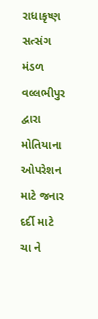રાધાકૃષ્ણ સત્સંગ મંડળ વલ્લભીપુર દ્વારા મોતિયાના ઓપરેશન માટે જનાર દર્દી માટે ચા ને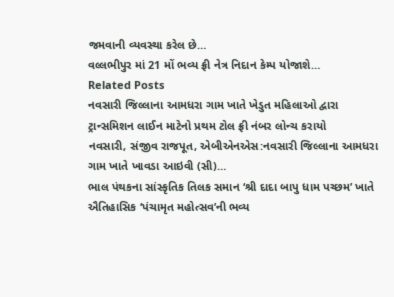જમવાની વ્યવસ્થા કરેલ છે…
વલ્લભીપુર માં 21 મોં ભવ્ય ફ્રી નેત્ર નિદાન કેમ્પ યોજાશે…
Related Posts
નવસારી જિલ્લાના આમધરા ગામ ખાતે ખેડુત મહિલાઓ દ્વારા ટ્રાન્સમિશન લાઈન માટેનો પ્રથમ ટોલ ફ્રી નંબર લોન્ચ કરાયો
નવસારી, સંજીવ રાજપૂત, એબીએનએસ:નવસારી જિલ્લાના આમધરા ગામ ખાતે ખાવડા આઇવી (સી)…
ભાલ પંથકના સાંસ્કૃતિક તિલક સમાન ‘શ્રી દાદા બાપુ ધામ પચ્છમ’ ખાતે ઐતિહાસિક ‘પંચામૃત મહોત્સવ’ની ભવ્ય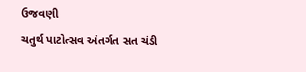ઉજવણી
ચતુર્થ પાટોત્સવ અંતર્ગત સત ચંડી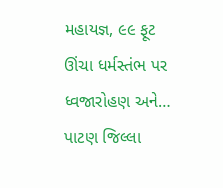મહાયજ્ઞ, ૯૯ ફૂટ ઊંચા ધર્મસ્તંભ પર ધ્વજારોહણ અને…
પાટણ જિલ્લા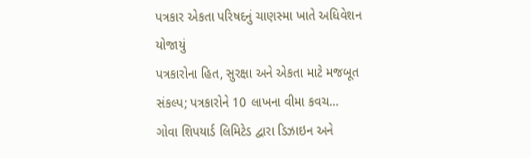પત્રકાર એકતા પરિષદનું ચાણસ્મા ખાતે અધિવેશન યોજાયું
પત્રકારોના હિત, સુરક્ષા અને એકતા માટે મજબૂત સંકલ્પ; પત્રકારોને 10 લાખના વીમા કવચ…
ગોવા શિપયાર્ડ લિમિટેડ દ્વારા ડિઝાઇન અને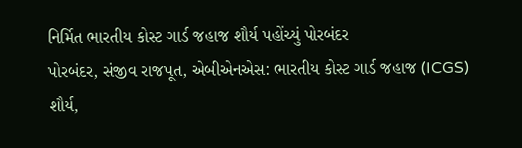નિર્મિત ભારતીય કોસ્ટ ગાર્ડ જહાજ શૌર્ય પહોંચ્યું પોરબંદર
પોરબંદર, સંજીવ રાજપૂત, એબીએનએસ: ભારતીય કોસ્ટ ગાર્ડ જહાજ (ICGS) શૌર્ય,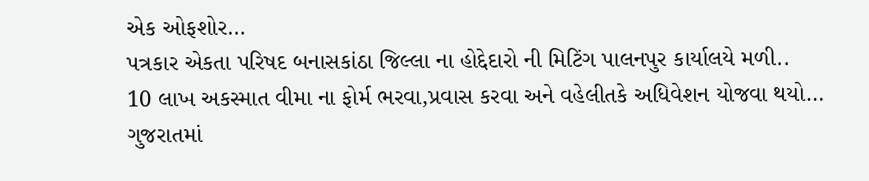એક ઓફશોર…
પત્રકાર એકતા પરિષદ બનાસકાંઠા જિલ્લા ના હોદ્દેદારો ની મિટિંગ પાલનપુર કાર્યાલયે મળી..
10 લાખ અકસ્માત વીમા ના ફોર્મ ભરવા,પ્રવાસ કરવા અને વહેલીતકે અધિવેશન યોજવા થયો…
ગુજરાતમાં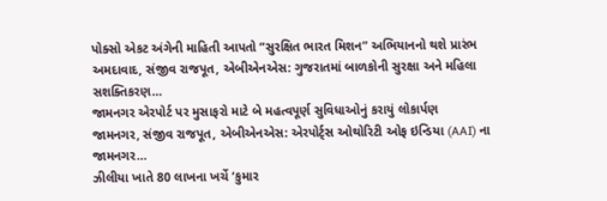પોક્સો એકટ અંગેની માહિતી આપતો “સુરક્ષિત ભારત મિશન” અભિયાનનો થશે પ્રારંભ
અમદાવાદ, સંજીવ રાજપૂત, એબીએનએસ: ગુજરાતમાં બાળકોની સુરક્ષા અને મહિલા સશક્તિકરણ…
જામનગર એરપોર્ટ પર મુસાફરો માટે બે મહત્વપૂર્ણ સુવિધાઓનું કરાયું લોકાર્પણ
જામનગર, સંજીવ રાજપૂત, એબીએનએસ: એરપોર્ટ્સ ઓથોરિટી ઓફ ઇન્ડિયા (AAI) ના જામનગર…
ઝીલીયા ખાતે 80 લાખના ખર્ચે ‘કુમાર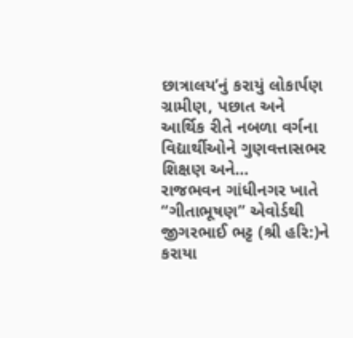છાત્રાલય’નું કરાયું લોકાર્પણ
ગ્રામીણ, પછાત અને આર્થિક રીતે નબળા વર્ગના વિદ્યાર્થીઓને ગુણવત્તાસભર શિક્ષણ અને…
રાજભવન ગાંધીનગર ખાતે “ગીતાભૂષણ” એવોર્ડથી જીગરભાઈ ભટ્ટ (શ્રી હરિ:)ને કરાયા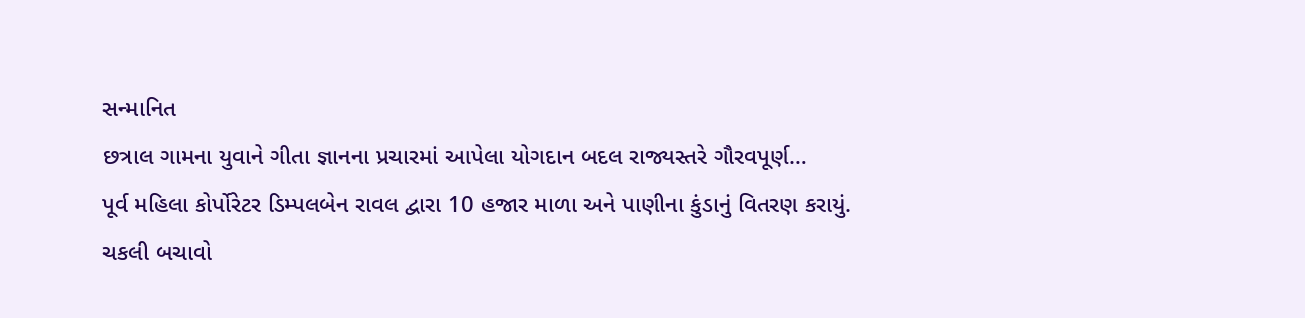સન્માનિત
છત્રાલ ગામના યુવાને ગીતા જ્ઞાનના પ્રચારમાં આપેલા યોગદાન બદલ રાજ્યસ્તરે ગૌરવપૂર્ણ…
પૂર્વ મહિલા કોર્પોરેટર ડિમ્પલબેન રાવલ દ્વારા 10 હજાર માળા અને પાણીના કુંડાનું વિતરણ કરાયું.
ચકલી બચાવો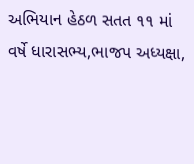અભિયાન હેઠળ સતત ૧૧ માં વર્ષે ધારાસભ્ય,ભાજપ અધ્યક્ષા,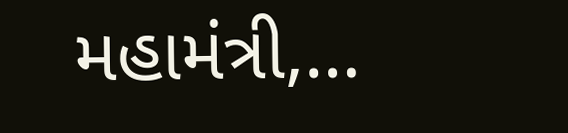મહામંત્રી,…